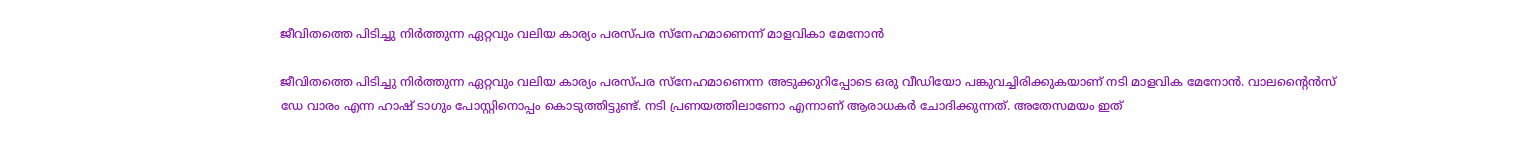ജീവിതത്തെ പിടിച്ചു നിര്‍ത്തുന്ന ഏറ്റവും വലിയ കാര്യം പരസ്പര സ്‌നേഹമാണെന്ന് മാളവികാ മേനോൻ

ജീവിതത്തെ പിടിച്ചു നിര്‍ത്തുന്ന ഏറ്റവും വലിയ കാര്യം പരസ്പര സ്‌നേഹമാണെന്ന അടുക്കുറിപ്പോടെ ഒരു വീഡിയോ പങ്കുവച്ചിരിക്കുകയാണ് നടി മാളവിക മേനോന്‍. വാലന്‍റൈന്‍സ് ഡേ വാരം എന്ന ഹാഷ് ടാഗും പോസ്റ്റിനൊപ്പം കൊടുത്തിട്ടുണ്ട്. നടി പ്രണയത്തിലാണോ എന്നാണ് ആരാധകര്‍ ചോദിക്കുന്നത്. അതേസമയം ഇത്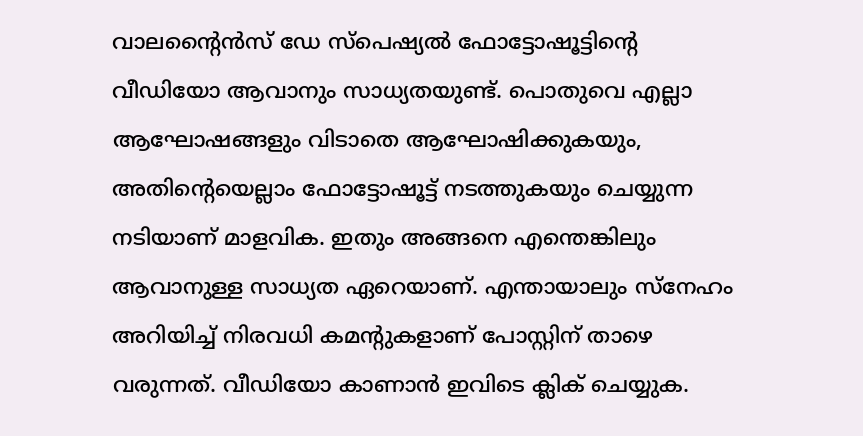വാലന്‍റൈന്‍സ് ഡേ സ്പെഷ്യല്‍ ഫോട്ടോഷൂട്ടിന്‍റെ വീഡിയോ ആവാനും സാധ്യതയുണ്ട്. പൊതുവെ എല്ലാ ആഘോഷങ്ങളും വിടാതെ ആഘോഷിക്കുകയും, അതിന്‍റെയെല്ലാം ഫോട്ടോഷൂട്ട് നടത്തുകയും ചെയ്യുന്ന നടിയാണ് മാളവിക. ഇതും അങ്ങനെ എന്തെങ്കിലും ആവാനുള്ള സാധ്യത ഏറെയാണ്. എന്തായാലും സ്നേഹം അറിയിച്ച് നിരവധി കമന്‍റുകളാണ് പോസ്റ്റിന് താഴെ വരുന്നത്. വീഡിയോ കാണാൻ ഇവിടെ ക്ലിക് ചെയ്യുക.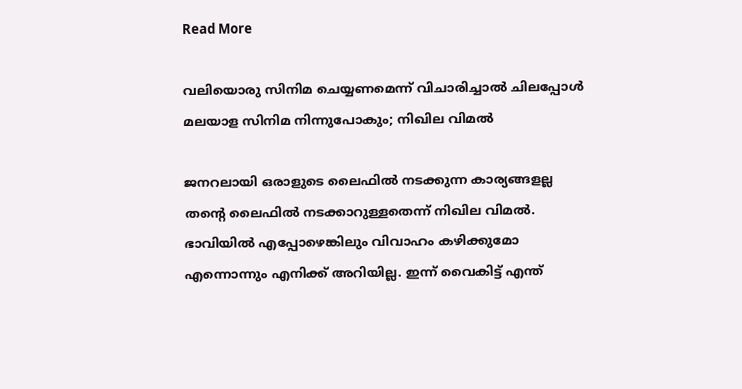Read More

വലിയൊരു സിനിമ ചെയ്യണമെന്ന് വിചാരിച്ചാൽ ചിലപ്പോൾ മലയാള സിനിമ നിന്നുപോകും; നിഖില വിമൽ

ജനറലായി ഒരാളുടെ ലൈഫില്‍ നടക്കുന്ന കാര്യങ്ങളല്ല തന്‍റെ ലൈഫില്‍ നടക്കാറുള്ളതെന്ന് നിഖില വിമൽ. ഭാവിയിൽ എപ്പോഴെങ്കിലും വിവാഹം കഴിക്കുമോ എന്നൊന്നും എനിക്ക് അറിയില്ല. ഇന്ന് വൈകിട്ട് എന്ത്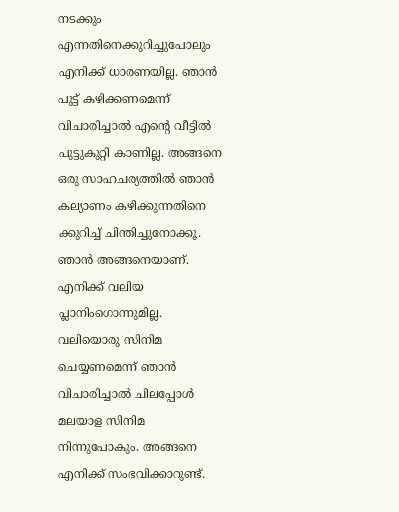നടക്കും എന്നതിനെക്കുറിച്ചുപോലും എനിക്ക് ധാരണയില്ല. ഞാൻ പുട്ട് കഴിക്കണമെന്ന് വിചാരിച്ചാൽ എന്‍റെ വീട്ടിൽ പുട്ടുകുറ്റി കാണില്ല. അങ്ങനെ ഒരു സാഹചര്യത്തിൽ ഞാൻ കല്യാണം കഴിക്കുന്നതിനെ ക്കുറിച്ച് ചിന്തിച്ചുനോക്കൂ. ഞാൻ അങ്ങനെയാണ്. എനിക്ക് വലിയ പ്ലാനിംഗൊന്നുമില്ല. വലിയൊരു സിനിമ ചെയ്യണമെന്ന് ഞാൻ വിചാരിച്ചാൽ ചിലപ്പോൾ മലയാള സിനിമ നിന്നുപോകും. അങ്ങനെ എനിക്ക് സംഭവിക്കാറുണ്ട്.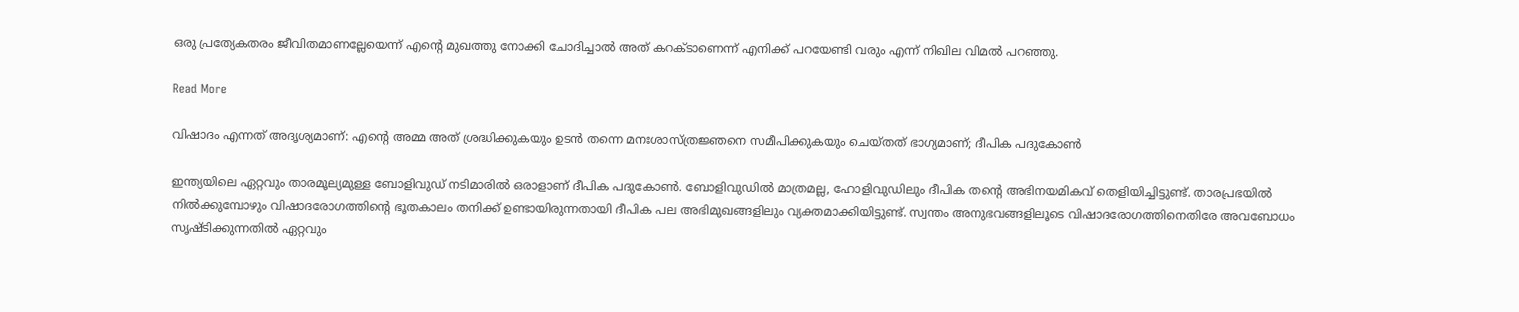ഒരു പ്രത്യേകതരം ജീവിതമാണല്ലേയെന്ന് എന്‍റെ മുഖത്തു നോക്കി ചോദിച്ചാൽ അത് കറക്ടാണെന്ന് എനിക്ക് പറയേണ്ടി വരും എന്ന് നിഖില വിമൽ പറഞ്ഞു.

Read More

വിഷാദം എന്നത് അദൃശ്യമാണ്: എന്‍റെ അമ്മ അത് ശ്രദ്ധിക്കുകയും ഉടന്‍ തന്നെ മനഃശാസ്ത്രജ്ഞനെ സമീപിക്കുകയും ചെയ്തത് ഭാഗ്യമാണ്; ദീപിക പദുകോൺ

ഇന്ത്യയിലെ ഏറ്റവും താരമൂല്യമുള്ള ബോളിവുഡ് നടിമാരിൽ ഒരാളാണ് ദീപിക പദുകോണ്‍. ബോളിവുഡില്‍ മാത്രമല്ല, ഹോളിവുഡിലും ദീപിക തന്‍റെ അഭിനയമികവ് തെളിയിച്ചിട്ടുണ്ട്. താരപ്രഭയില്‍ നില്‍ക്കുമ്പോഴും വിഷാദരോഗത്തിന്‍റെ ഭൂതകാലം തനിക്ക് ഉണ്ടായിരുന്നതായി ദീപിക പല അഭിമുഖങ്ങളിലും വ്യക്തമാക്കിയിട്ടുണ്ട്. സ്വന്തം അനുഭവങ്ങളിലൂടെ വിഷാദരോഗത്തിനെതിരേ അവബോധം സൃഷ്ടിക്കുന്നതില്‍ ഏറ്റവും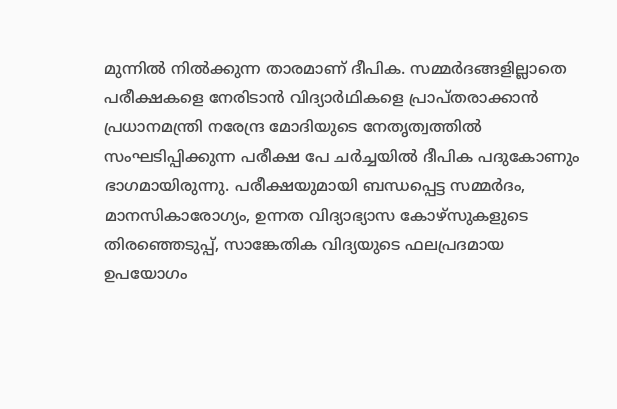മുന്നില്‍ നില്‍ക്കുന്ന താരമാണ് ദീപിക. സമ്മര്‍ദങ്ങളില്ലാതെ പരീക്ഷകളെ നേരിടാന്‍ വിദ്യാര്‍ഥികളെ പ്രാപ്തരാക്കാന്‍ പ്രധാനമന്ത്രി നരേന്ദ്ര മോദിയുടെ നേതൃത്വത്തില്‍ സംഘടിപ്പിക്കുന്ന പരീക്ഷ പേ ചര്‍ച്ചയിൽ ദീപിക പദുകോണും ഭാഗമായിരുന്നു. പരീക്ഷയുമായി ബന്ധപ്പെട്ട സമ്മര്‍ദം, മാനസികാരോഗ്യം, ഉന്നത വിദ്യാഭ്യാസ കോഴ്‌സുകളുടെ തിരഞ്ഞെടുപ്പ്, സാങ്കേതിക വിദ്യയുടെ ഫലപ്രദമായ ഉപയോഗം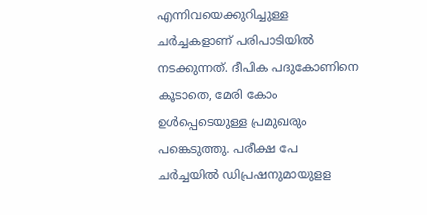എന്നിവയെക്കുറിച്ചുള്ള ചര്‍ച്ചകളാണ് പരിപാടിയില്‍ നടക്കുന്നത്. ദീപിക പദുകോണിനെ കൂടാതെ, മേരി കോം ഉള്‍പ്പെടെയുള്ള പ്രമുഖരും പങ്കെടുത്തു. പരീക്ഷ പേ ചര്‍ച്ചയില്‍ ഡിപ്രഷനുമായുളള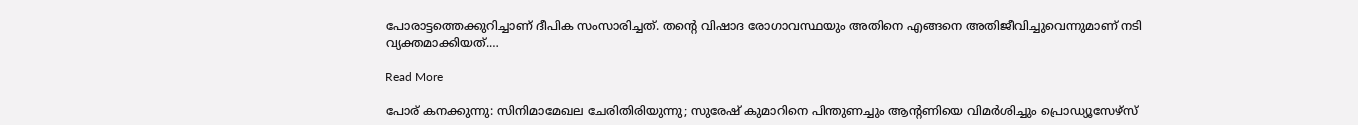പോരാട്ടത്തെക്കുറിച്ചാണ് ദീപിക സംസാരിച്ചത്. തന്‍റെ വിഷാദ രോഗാവസ്ഥയും അതിനെ എങ്ങനെ അതിജീവിച്ചുവെന്നുമാണ് നടി വ്യക്തമാക്കിയത്.…

Read More

പോര് കനക്കുന്നു: സിനിമാമേഖല ചേരിതിരിയുന്നു; സുരേഷ് കുമാറിനെ പിന്തുണച്ചും ആന്‍റണിയെ വിമര്‍ശിച്ചും പ്രൊഡ്യൂസേഴ്‌സ്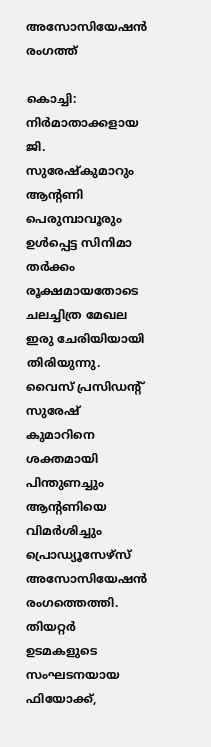അസോസിയേഷൻ രംഗത്ത്

കൊച്ചി: നിര്‍മാതാക്കളായ ജി. സുരേഷ്‌കുമാറും ആന്‍റണി പെരുമ്പാവൂരും ഉള്‍പ്പെട്ട സിനിമാ തര്‍ക്കം രൂക്ഷമായതോടെ ചലച്ചിത്ര മേഖല ഇരു ചേരിയിയായി തിരിയുന്നു. വൈസ് പ്രസിഡന്‍റ് സുരേഷ് കുമാറിനെ ശക്തമായി പിന്തുണച്ചും ആന്‍റണിയെ വിമര്‍ശിച്ചും പ്രൊഡ്യൂസേഴ്‌സ് അസോസിയേഷൻ രംഗത്തെത്തി. തിയറ്റര്‍ ഉടമകളുടെ സംഘടനയായ ഫിയോക്ക്,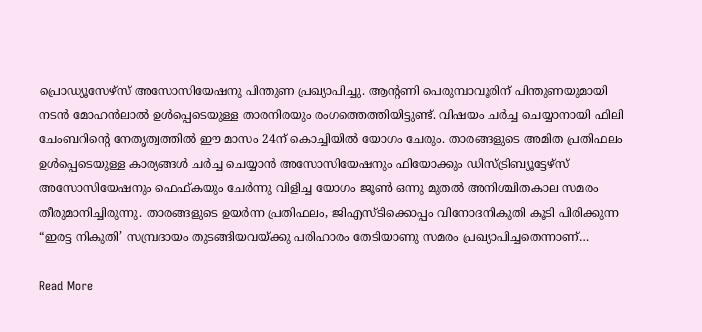പ്രൊഡ്യൂസേഴ്‌സ് അസോസിയേഷനു പിന്തുണ പ്രഖ്യാപിച്ചു. ആന്‍റണി പെരുമ്പാവൂരിന് പിന്തുണയുമായി നടന്‍ മോഹന്‍ലാല്‍ ഉള്‍പ്പെടെയുള്ള താരനിരയും രംഗത്തെത്തിയിട്ടുണ്ട്. വിഷയം ചര്‍ച്ച ചെയ്യാനായി ഫിലി ചേംബറിന്‍റെ നേതൃത്വത്തിൽ ഈ മാസം 24ന് കൊച്ചിയില്‍ യോഗം ചേരും. താരങ്ങളുടെ അമിത പ്രതിഫലം ഉള്‍പ്പെടെയുള്ള കാര്യങ്ങള്‍ ചര്‍ച്ച ചെയ്യാന്‍ അസോസിയേഷനും ഫിയോക്കും ഡിസ്ട്രിബ്യൂട്ടേഴ്‌സ് അസോസിയേഷനും ഫെഫ്കയും ചേര്‍ന്നു വിളിച്ച യോഗം ജൂണ്‍ ഒന്നു മുതല്‍ അനിശ്ചിതകാല സമരം തീരുമാനിച്ചിരുന്നു. താരങ്ങളുടെ ഉയര്‍ന്ന പ്രതിഫലം, ജിഎസ്ടിക്കൊപ്പം വിനോദനികുതി കൂടി പിരിക്കുന്ന “ഇരട്ട നികുതി’ സമ്പ്രദായം തുടങ്ങിയവയ്ക്കു പരിഹാരം തേടിയാണു സമരം പ്രഖ്യാപിച്ചതെന്നാണ്…

Read More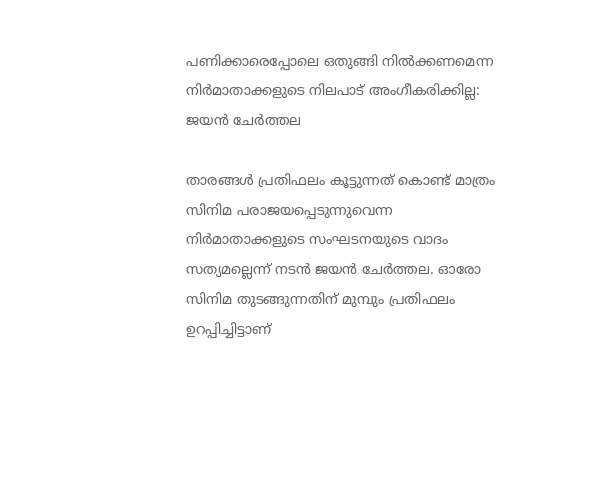പണിക്കാരെപ്പോലെ ഒതുങ്ങി നില്‍ക്കണമെന്ന നിര്‍മാതാക്കളുടെ നിലപാട് അംഗീകരിക്കില്ല: ജയന്‍ ചേര്‍ത്തല

താരങ്ങള്‍ പ്രതിഫലം കൂട്ടുന്നത് കൊണ്ട് മാത്രം സിനിമ പരാജയപ്പെടുന്നുവെന്ന നിര്‍മാതാക്കളുടെ സംഘടനയുടെ വാദം സത്യമല്ലെന്ന് നടന്‍ ജയന്‍ ചേര്‍ത്തല. ഓരോ സിനിമ തുടങ്ങുന്നതിന് മുമ്പും പ്രതിഫലം ഉറപ്പിച്ചിട്ടാണ്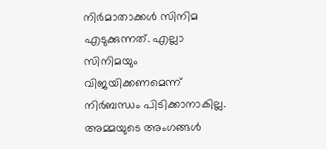നിര്‍മാതാക്കള്‍ സിനിമ എടുക്കുന്നത്. എല്ലാ സിനിമയും വിജയിക്കണമെന്ന് നിര്‍ബന്ധം പിടിക്കാനാകില്ല. അമ്മയുടെ അംഗങ്ങള്‍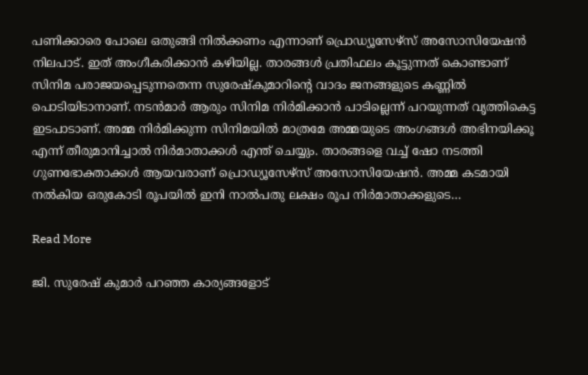പണിക്കാരെ പോലെ ഒതുങ്ങി നില്‍ക്കണം എന്നാണ് പ്രൊഡ്യൂസേഴ്‌സ് അസോസിയേഷന്‍ നിലപാട്. ഇത് അംഗീകരിക്കാന്‍ കഴിയില്ല. താരങ്ങള്‍ പ്രതിഫലം കൂട്ടുന്നത് കൊണ്ടാണ് സിനിമ പരാജയപ്പെടുന്നതെന്ന സുരേഷ്‌കുമാറിന്റെ വാദം ജനങ്ങളുടെ കണ്ണില്‍ പൊടിയിടാനാണ്. നടന്‍മാര്‍ ആരും സിനിമ നിര്‍മിക്കാന്‍ പാടില്ലെന്ന് പറയുന്നത് വൃത്തികെട്ട ഇടപാടാണ്. അമ്മ നിര്‍മിക്കുന്ന സിനിമയില്‍ മാത്രമേ അമ്മയുടെ അംഗങ്ങള്‍ അഭിനയിക്കൂ എന്ന് തീരുമാനിച്ചാല്‍ നിര്‍മാതാക്കള്‍ എന്ത് ചെയ്യും. താരങ്ങളെ വച്ച് ഷോ നടത്തി ഗുണഭോക്താക്കള്‍ ആയവരാണ് പ്രൊഡ്യൂസേഴ്‌സ് അസോസിയേഷന്‍. അമ്മ കടമായി നല്‍കിയ ഒരുകോടി രൂപയില്‍ ഇനി നാല്‍പതു ലക്ഷം രൂപ നിര്‍മാതാക്കളുടെ…

Read More

ജി. സുരേഷ് കുമാര്‍ പറഞ്ഞ കാര്യങ്ങളോട്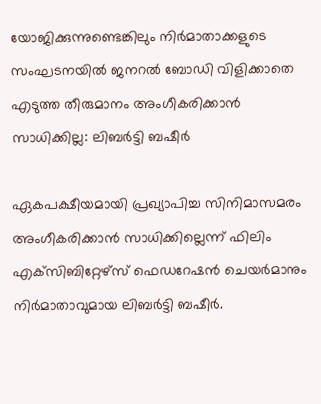യോജിക്കുന്നുണ്ടെങ്കിലും നിര്‍മാതാക്കളുടെ സംഘടനയില്‍ ജനറല്‍ ബോഡി വിളിക്കാതെ എടുത്ത തീരുമാനം അംഗീകരിക്കാന്‍ സാധിക്കില്ല: ലിബര്‍ട്ടി ബഷീര്‍

ഏകപക്ഷീയമായി പ്രഖ്യാപിച്ച സിനിമാസമരം അംഗീകരിക്കാന്‍ സാധിക്കില്ലെന്ന് ഫിലിം എക്‌സിബിറ്റേഴ്‌സ് ഫെഡറേഷന്‍ ചെയര്‍മാനും നിര്‍മാതാവുമായ ലിബര്‍ട്ടി ബഷീര്‍.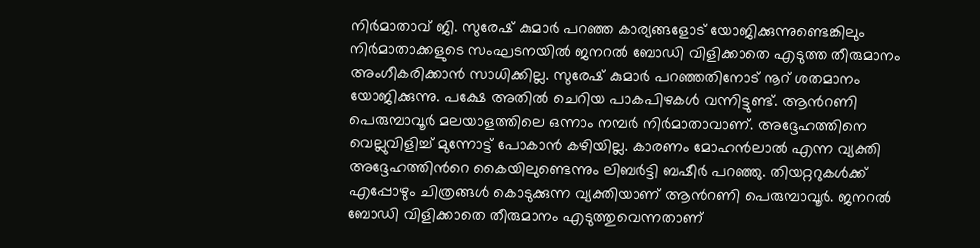നിര്‍മാതാവ് ജി. സുരേഷ് കുമാര്‍ പറഞ്ഞ കാര്യങ്ങളോട് യോജിക്കുന്നുണ്ടെങ്കിലും നിര്‍മാതാക്കളുടെ സംഘടനയില്‍ ജനറല്‍ ബോഡി വിളിക്കാതെ എടുത്ത തീരുമാനം അംഗീകരിക്കാന്‍ സാധിക്കില്ല. സുരേഷ് കുമാര്‍ പറഞ്ഞതിനോട് നൂറ് ശതമാനം യോജിക്കുന്നു. പക്ഷേ അതില്‍ ചെറിയ പാകപിഴകള്‍ വന്നിട്ടുണ്ട്. ആന്‍റണി പെരുമ്പാവൂര്‍ മലയാളത്തിലെ ഒന്നാം നമ്പര്‍ നിര്‍മാതാവാണ്. അദ്ദേഹത്തിനെ വെല്ലുവിളിച്ച് മുന്നോട്ട് പോകാന്‍ കഴിയില്ല. കാരണം മോഹന്‍ലാല്‍ എന്ന വ്യക്തി അദ്ദേഹത്തിന്‍റെ കൈയിലുണ്ടെന്നും ലിബര്‍ട്ടി ബഷീര്‍ പറഞ്ഞു. തിയറ്ററുകള്‍ക്ക് എപ്പോഴും ചിത്രങ്ങള്‍ കൊടുക്കുന്ന വ്യക്തിയാണ് ആന്‍റണി പെരുമ്പാവൂര്‍. ജനറല്‍ ബോഡി വിളിക്കാതെ തീരുമാനം എടുത്തുവെന്നതാണ്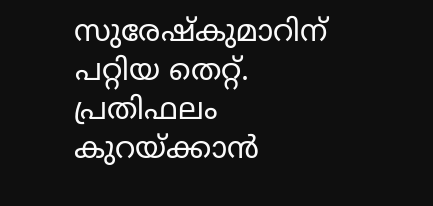സുരേഷ്‌കുമാറിന് പറ്റിയ തെറ്റ്. പ്രതിഫലം കുറയ്ക്കാന്‍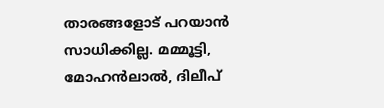താരങ്ങളോട് പറയാന്‍ സാധിക്കില്ല. മമ്മൂട്ടി, മോഹന്‍ലാല്‍, ദിലീപ്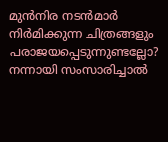മുന്‍നിര നടന്‍മാര്‍ നിര്‍മിക്കുന്ന ചിത്രങ്ങളും പരാജയപ്പെടുന്നുണ്ടല്ലോ? നന്നായി സംസാരിച്ചാല്‍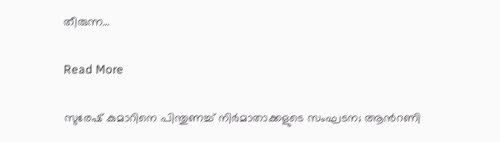തീരുന്ന…

Read More

സുരേഷ് കുമാറിനെ പിന്തുണച്ച് നിര്‍മാതാക്കളുടെ സംഘടന; ആന്‍റണി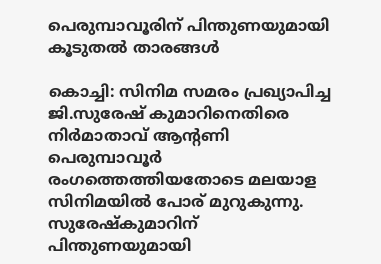പെരുമ്പാവൂരിന് പിന്തുണയുമായി കൂടുതല്‍ താരങ്ങള്‍

കൊച്ചി: സിനിമ സമരം പ്രഖ്യാപിച്ച ജി.സുരേഷ് കുമാറിനെതിരെ നിര്‍മാതാവ് ആന്‍റണി പെരുമ്പാവൂര്‍ രംഗത്തെത്തിയതോടെ മലയാള സിനിമയില്‍ പോര് മുറുകുന്നു. സുരേഷ്‌കുമാറിന് പിന്തുണയുമായി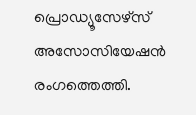പ്രൊഡ്യൂസേഴ്‌സ് അസോസിയേഷന്‍ രംഗത്തെത്തി.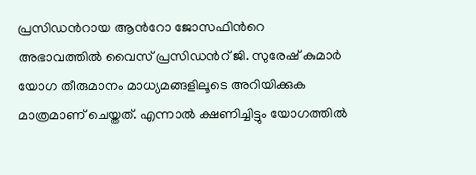പ്രസി‍ഡന്‍റായ ആന്‍റോ ജോസഫിന്‍റെ അഭാവത്തില്‍ വൈസ് പ്രസിഡന്‍റ് ജി. സുരേഷ് കുമാര്‍ യോഗ തീരുമാനം മാധ്യമങ്ങളിലൂടെ അറിയിക്കുക മാത്രമാണ് ചെയ്തത്. എന്നാല്‍ ക്ഷണിച്ചിട്ടും യോഗത്തില്‍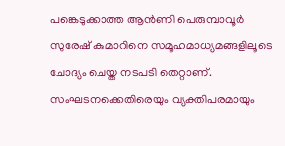പങ്കെടുക്കാത്ത ആന്‍ണി പെരുമ്പാവൂര്‍ സുരേഷ് കുമാറിനെ സമൂഹമാധ്യമങ്ങളിലൂടെ ചോദ്യം ചെയ്ത നടപടി തെറ്റാണ്. സംഘടനക്കെതിരെയും വ്യക്തിപരമായും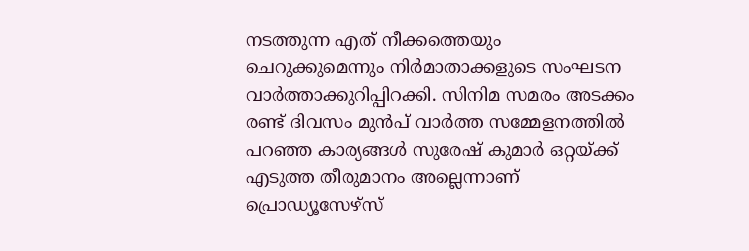നടത്തുന്ന എത് നീക്കത്തെയും ചെറുക്കുമെന്നും നിര്‍മാതാക്കളുടെ സംഘടന വാര്‍ത്താക്കുറിപ്പിറക്കി. സിനിമ സമരം അടക്കം രണ്ട് ദിവസം മുന്‍പ് വാര്‍ത്ത സമ്മേളനത്തില്‍ പറഞ്ഞ കാര്യങ്ങള്‍ സുരേഷ് കുമാര്‍ ഒറ്റയ്ക്ക് എടുത്ത തീരുമാനം അല്ലെന്നാണ് പ്രൊഡ്യൂസേഴ്‌സ്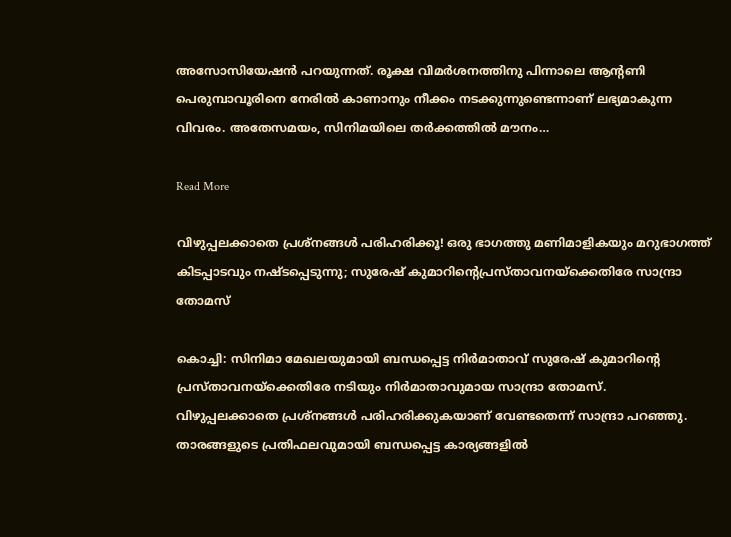അസോസിയേഷന്‍ പറയുന്നത്. രൂക്ഷ വിമര്‍ശനത്തിനു പിന്നാലെ ആന്‍റണി പെരുമ്പാവൂരിനെ നേരില്‍ കാണാനും നീക്കം നടക്കുന്നുണ്ടെന്നാണ് ലഭ്യമാകുന്ന വിവരം. അതേസമയം, സിനിമയിലെ തര്‍ക്കത്തില്‍ മൗനം…

Read More

വിഴുപ്പലക്കാതെ പ്രശ്‌നങ്ങൾ പരിഹരിക്കൂ! ഒരു ഭാഗത്തു മണിമാളികയും മറുഭാഗത്ത് കിടപ്പാടവും നഷ്ടപ്പെടുന്നു; സുരേഷ് കുമാറിന്‍റെപ്രസ്താവനയ്ക്കെതിരേ സാന്ദ്രാ തോമസ്

കൊച്ചി: സിനിമാ മേഖലയുമായി ബന്ധപ്പെട്ട നിർമാതാവ് സുരേഷ് കുമാറിന്‍റെ പ്രസ്താവനയ്ക്കെതിരേ നടിയും നിർമാതാവുമായ സാന്ദ്രാ തോമസ്. വിഴുപ്പലക്കാതെ പ്രശ്നങ്ങൾ പരിഹരിക്കുകയാണ് വേണ്ടതെന്ന് സാന്ദ്രാ പറഞ്ഞു. താരങ്ങളുടെ പ്രതിഫലവുമായി ബന്ധപ്പെട്ട കാര്യങ്ങളിൽ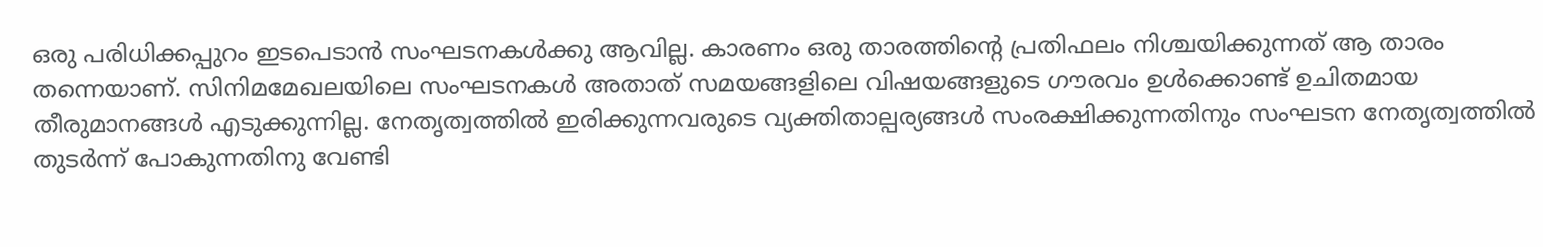ഒരു പരിധിക്കപ്പുറം ഇടപെടാൻ സംഘടനകൾക്കു ആവില്ല. കാരണം ഒരു താരത്തിന്‍റെ പ്രതിഫലം നിശ്ചയിക്കുന്നത് ആ താരം തന്നെയാണ്. സിനിമമേഖലയിലെ സംഘടനകൾ അതാത് സമയങ്ങളിലെ വിഷയങ്ങളുടെ ഗൗരവം ഉൾക്കൊണ്ട് ഉചിതമായ തീരുമാനങ്ങൾ എടുക്കുന്നില്ല. നേതൃത്വത്തിൽ ഇരിക്കുന്നവരുടെ വ്യക്തിതാല്പര്യങ്ങൾ സംരക്ഷിക്കുന്നതിനും സംഘടന നേതൃത്വത്തിൽ തുടർന്ന് പോകുന്നതിനു വേണ്ടി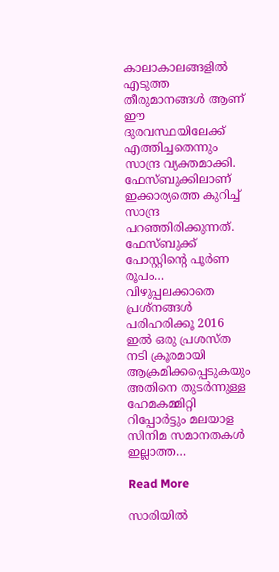കാലാകാലങ്ങളിൽ എടുത്ത തീരുമാനങ്ങൾ ആണ് ഈ ദുരവസ്ഥയിലേക്ക് എത്തിച്ചതെന്നും സാന്ദ്ര വ്യക്തമാക്കി. ഫേസ്ബുക്കിലാണ് ഇക്കാര്യത്തെ കുറിച്ച് സാന്ദ്ര പറഞ്ഞിരിക്കുന്നത്. ഫേസ്ബുക്ക് പോസ്റ്റിന്‍റെ പൂർണ രൂപം… വിഴുപ്പലക്കാതെ പ്രശ്നങ്ങൾ പരിഹരിക്കൂ 2016 ഇൽ ഒരു പ്രശസ്ത നടി ക്രൂരമായി ആക്രമിക്കപ്പെടുകയും അതിനെ തുടർന്നുള്ള ഹേമകമ്മിറ്റി റിപ്പോർട്ടും മലയാള സിനിമ സമാനതകൾ ഇല്ലാത്ത…

Read More

സാരിയിൽ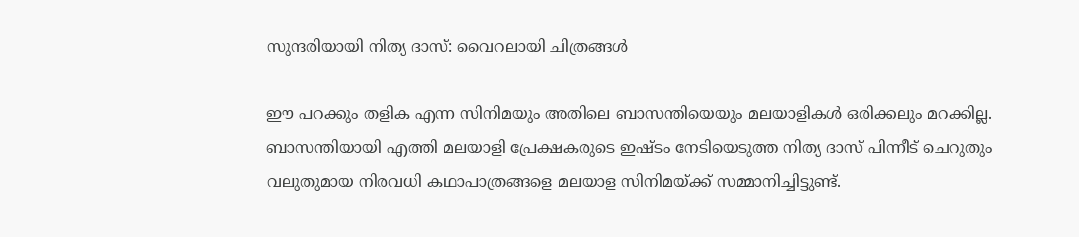സുന്ദരിയായി നിത്യ ദാസ്: വൈറലായി ചിത്രങ്ങൾ

ഈ പറക്കും തളിക എന്ന സിനിമയും അതിലെ ബാസന്തിയെയും മലയാളികള്‍ ഒരിക്കലും മറക്കില്ല. ബാസന്തിയായി എത്തി മലയാളി പ്രേക്ഷകരുടെ ഇഷ്ടം നേടിയെടുത്ത നിത്യ ദാസ് പിന്നീട് ചെറുതും വലുതുമായ നിരവധി കഥാപാത്രങ്ങളെ മലയാള സിനിമയ്ക്ക് സമ്മാനിച്ചിട്ടുണ്ട്.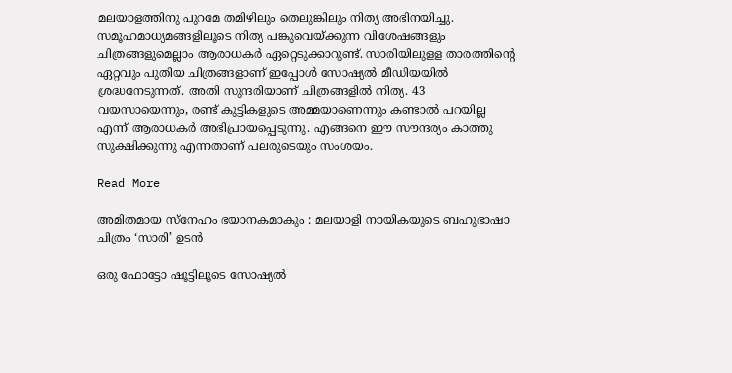മലയാളത്തിനു പുറമേ തമിഴിലും തെലുങ്കിലും നിത്യ അഭിനയിച്ചു. സമൂഹമാധ്യമങ്ങളിലൂടെ നിത്യ പങ്കുവെയ്ക്കുന്ന വിശേഷങ്ങളും ചിത്രങ്ങളുമെല്ലാം ആരാധകര്‍ ഏറ്റെടുക്കാറുണ്ട്. സാരിയിലുളള താരത്തിന്‍റെ ഏറ്റവും പുതിയ ചിത്രങ്ങളാണ് ഇപ്പോള്‍ സോഷ്യല്‍ മീഡിയയില്‍ ശ്രദ്ധനേടുന്നത്. അതി സുന്ദരിയാണ് ചിത്രങ്ങളില്‍ നിത്യ. 43 വയസായെന്നും, രണ്ട് കുട്ടികളുടെ അമ്മയാണെന്നും കണ്ടാല്‍ പറയില്ല എന്ന് ആരാധകര്‍ അഭിപ്രായപ്പെടുന്നു. എങ്ങനെ ഈ സൗന്ദര്യം കാത്തു സുക്ഷിക്കുന്നു എന്നതാണ് പലരുടെയും സംശയം.

Read More

അമിതമായ സ്നേഹം ഭയാനകമാകും : മലയാളി നായികയുടെ ബഹുഭാഷാ ചിത്രം ‘സാരി’ ഉടൻ

ഒരു ഫോട്ടോ ഷൂട്ടിലൂടെ സോഷ്യല്‍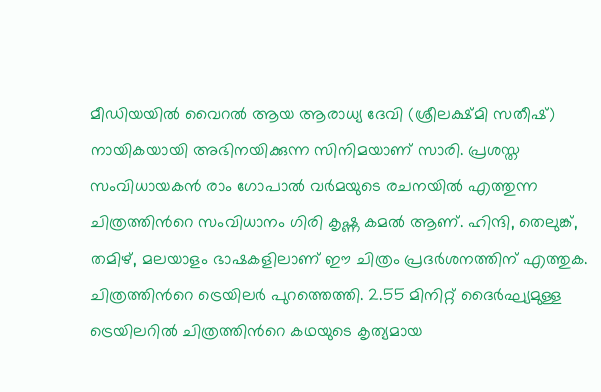മീഡിയയില്‍ വൈറല്‍ ആയ ആരാധ്യ ദേവി (ശ്രീലക്ഷ്മി സതീഷ്) നായികയായി അഭിനയിക്കുന്ന സിനിമയാണ് സാരി. പ്രശസ്ത സംവിധായകന്‍ രാം ഗോപാല്‍ വര്‍മയുടെ രചനയില്‍ എത്തുന്ന ചിത്രത്തിന്‍റെ സംവിധാനം ഗിരി കൃഷ്ണ കമല്‍ ആണ്. ഹിന്ദി, തെലുങ്ക്, തമിഴ്, മലയാളം ഭാഷകളിലാണ് ഈ ചിത്രം പ്രദര്‍ശനത്തിന് എത്തുക. ചിത്രത്തിന്‍റെ ട്രെയിലര്‍ പുറത്തെത്തി. 2.55 മിനിറ്റ് ദൈര്‍ഘ്യമുള്ള ട്രെയിലറില്‍ ചിത്രത്തിന്‍റെ കഥയുടെ കൃത്യമായ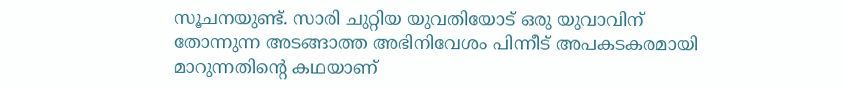സൂചനയുണ്ട്. സാരി ചുറ്റിയ യുവതിയോട് ഒരു യുവാവിന് തോന്നുന്ന അടങ്ങാത്ത അഭിനിവേശം പിന്നീട് അപകടകരമായി മാറുന്നതിന്‍റെ കഥയാണ്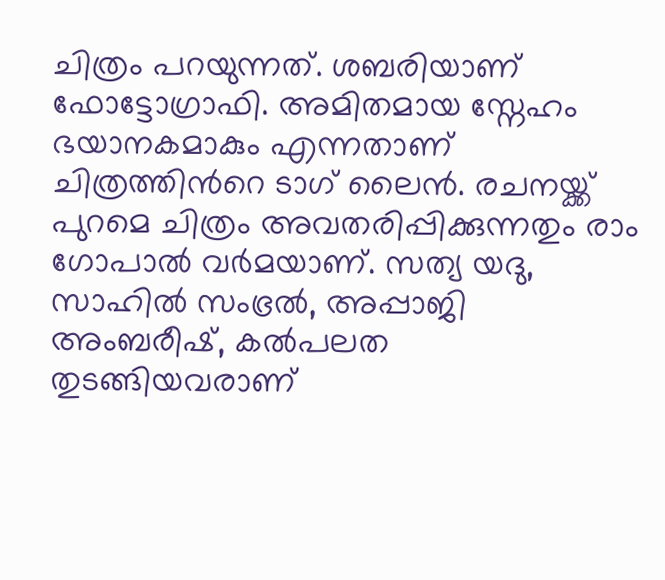ചിത്രം പറയുന്നത്. ശബരിയാണ് ഫോട്ടോഗ്രാഫി. അമിതമായ സ്നേഹം ഭയാനകമാകും എന്നതാണ് ചിത്രത്തിന്‍റെ ടാഗ് ലൈൻ. രചനയ്ക്ക് പുറമെ ചിത്രം അവതരിപ്പിക്കുന്നതും രാം ഗോപാല്‍ വര്‍മയാണ്. സത്യ യദു, സാഹില്‍ സംഭ്രല്‍, അപ്പാജി അംബരീഷ്, കല്‍പലത തുടങ്ങിയവരാണ്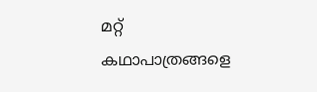മറ്റ് കഥാപാത്രങ്ങളെ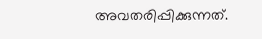അവതരിപ്പിക്കുന്നത്.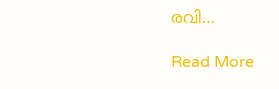രവി…

Read More